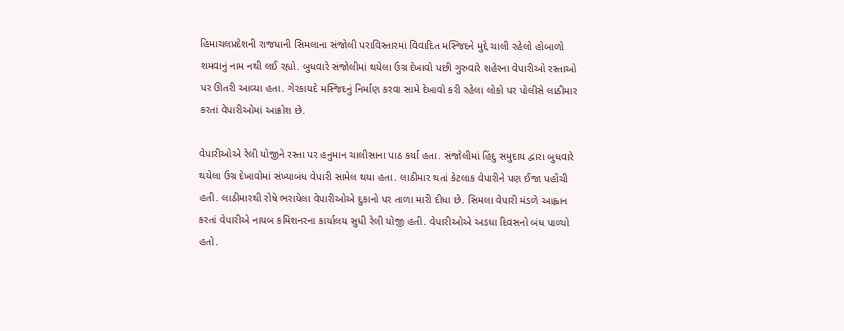હિમાચલપ્રદેશની રાજધાની સિમલાના સંજોલી પરાવિસ્તારમાં વિવાદિત મસ્જિદને મુદ્દે ચાલી રહેલો હોબાળો શમવાનું નામ નથી લઈ રહ્યો. બુધવારે સંજોલીમાં થયેલા ઉગ્ર દેખાવો પછી ગુરુવારે શહેરના વેપારીઓ રસ્તાઓ પર ઊતરી આવ્યા હતા. ગેરકાયદે મસ્જિદનું નિર્માણ કરવા સામે દેખાવો કરી રહેલા લોકો પર પોલીસે લાઠીમાર કરતાં વેપારીઓમાં આક્રોશ છે.

વેપારીઓએ રેલી યોજીને રસ્તા પર હનુમાન ચાલીસાના પાઠ કર્યા હતા. સંજોલીમાં હિંદુ સમુદાય દ્વારા બુધવારે થયેલા ઉગ્ર દેખાવોમાં સંખ્યાબંધ વેપારી સામેલ થયા હતા. લાઠીમાર થતાં કેટલાક વેપારીને પણ ઈજા પહોંચી હતી. લાઠીમારથી રોષે ભરાયેલા વેપારીઓએ દુકાનો પર તાળા મારી દીધા છે. સિમલા વેપારી મંડળે આહ્વાન કરતાં વેપારીએ નાયબ કમિશનરના કાર્યાલય સુધી રેલી યોજી હતી. વેપારીઓએ અડધા દિવસનો બંધ પાળ્યો હતો.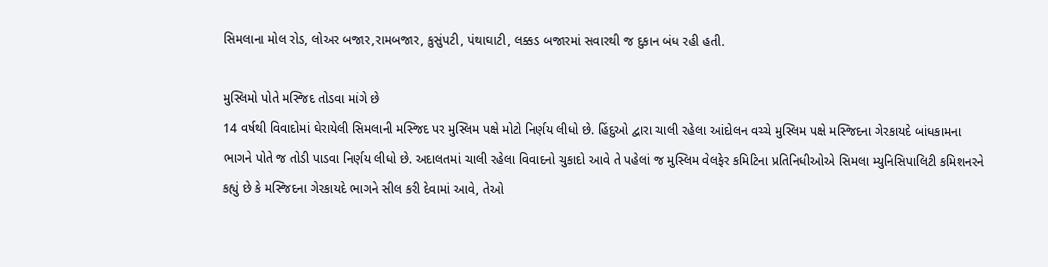સિમલાના મોલ રોડ, લોઅર બજાર,રામબજાર, કુસુંપટી, પંથાઘાટી, લક્કડ બજારમાં સવારથી જ દુકાન બંધ રહી હતી.

મુસ્લિમો પોતે મસ્જિદ તોડવા માંગે છે
14 વર્ષથી વિવાદોમાં ઘેરાયેલી સિમલાની મસ્જિદ પર મુસ્લિમ પક્ષે મોટો નિર્ણય લીધો છે. હિંદુઓ દ્વારા ચાલી રહેલા આંદોલન વચ્ચે મુસ્લિમ પક્ષે મસ્જિદના ગેરકાયદે બાંધકામના ભાગને પોતે જ તોડી પાડવા નિર્ણય લીધો છે. અદાલતમાં ચાલી રહેલા વિવાદનો ચુકાદો આવે તે પહેલાં જ મુસ્લિમ વેલફેર કમિટિના પ્રતિનિધીઓએ સિમલા મ્યુનિસિપાલિટી કમિશનરને કહ્યું છે કે મસ્જિદના ગેરકાયદે ભાગને સીલ કરી દેવામાં આવે, તેઓ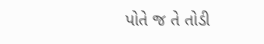પોતે જ તે તોડી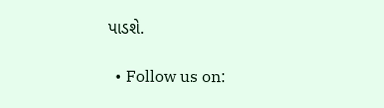પાડશે.

  • Follow us on: